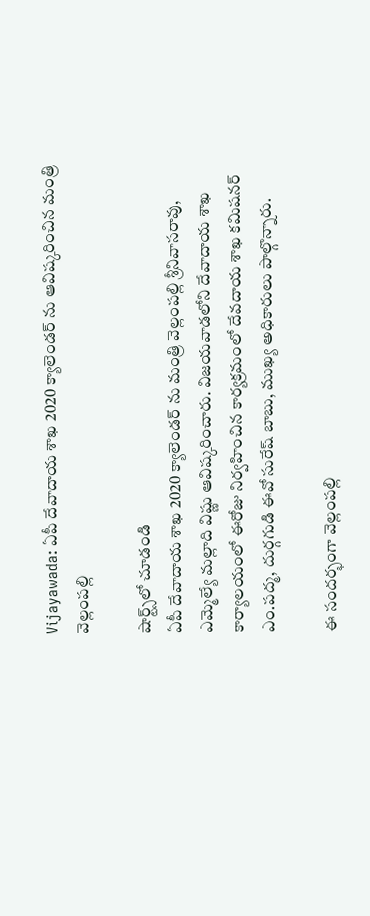Vijayawada: ఏపీ దేవాదాయ శాఖ 2020 క్యాలెండర్ ను ఆవిష్కరించిన మంత్రి వెల్లంపల్లి

షార్ట్స్‌లో చూడండి
ఏపీ దేవాదాయ శాఖ 2020 క్యాలెండర్ ను మంత్రి వెల్లంపల్లి శ్రీనివాసరావు, ఎమ్మెల్యే మల్లాది విష్ణు ఆవిష్కరించారు. విజయవాడలోని దేవాదాయ శాఖ కార్యాలయంలో ఈరోజు నిర్వహించిన కార్యక్రమంలో దేవదాయ శాఖ కమిషనర్ ఎం.పద్మ, దుర్గగుడి ఈవో సురేష్ బాబు, ముఖ్య అధికారులు పాల్గొన్నారు.

ఈ సందర్భంగా వెల్లంపల్లి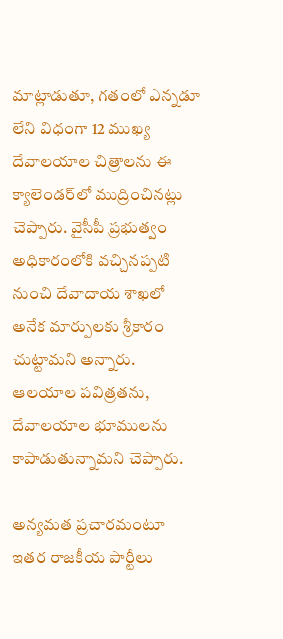మాట్లాడుతూ, గతంలో ఎన్నడూ లేని విధంగా 12 ముఖ్య దేవాలయాల చిత్రాలను ఈ క్యాలెండర్‌లో ముద్రించినట్లు చెప్పారు. వైసీపీ ప్రభుత్వం అధికారంలోకి వచ్చినప్పటి నుంచి దేవాదాయ శాఖలో అనేక మార్పులకు శ్రీకారం చుట్టామని అన్నారు. ఆలయాల పవిత్రతను, దేవాలయాల భూములను కాపాడుతున్నామని చెప్పారు.

అన్యమత ప్రచారమంటూ ఇతర రాజకీయ పార్టీలు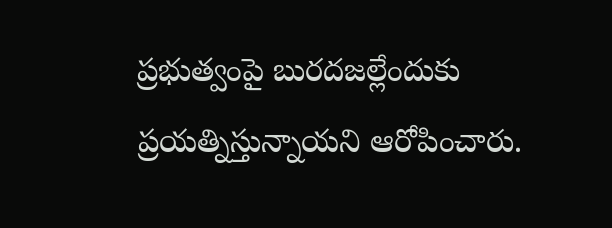ప్రభుత్వంపై బురదజల్లేందుకు ప్రయత్నిస్తున్నాయని ఆరోపించారు.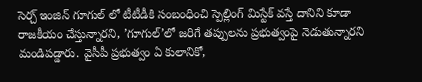సెర్చ్ ఇంజిన్ గూగుల్ లో టీటీడీకి సంబంధించి స్పెల్లింగ్ మిస్టేక్ వస్తే దానిని కూడా రాజకీయం చేస్తున్నారని, ’గూగుల్‌’లో జరిగే తప్పులను ప్రభుత్వంపై నెడుతున్నారని మండిపడ్డారు. వైసీపీ ప్రభుత్వం ఏ కులానికో,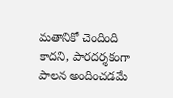మతానికో చెందింది కాదని, పారదర్శకంగా పాలన అందించడమే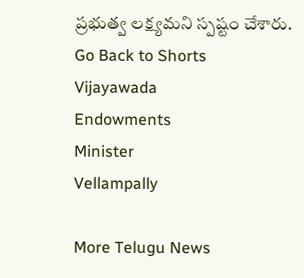ప్రభుత్వ లక్ష్యమని స్పష్టం చేశారు.
Go Back to Shorts
Vijayawada
Endowments
Minister
Vellampally

More Telugu News